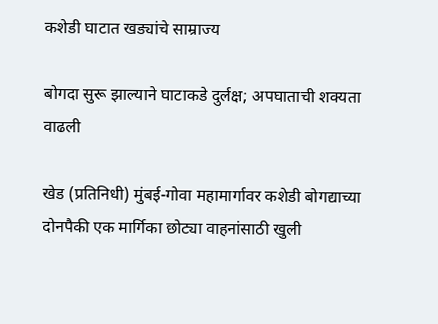कशेडी घाटात खड्यांचे साम्राज्य

बोगदा सुरू झाल्याने घाटाकडे दुर्लक्ष; अपघाताची शक्यता वाढली

खेड (प्रतिनिधी) मुंबई-गोवा महामार्गावर कशेडी बोगद्याच्या दोनपैकी एक मार्गिका छोट्या वाहनांसाठी खुली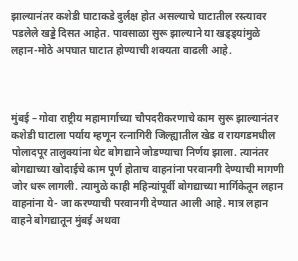झाल्यानंतर कशेडी घाटाकडे दुर्लक्ष होत असल्याचे घाटातील रस्त्यावर पडलेले खड्डे दिसत आहेत. पावसाळा सुरू झाल्याने या खड्ड्यांमुळे लहान-मोठे अपघात घाटात होण्याची शक्यता वाढली आहे.



मुंबई – गोवा राष्ट्रीय महामार्गाच्या चौपदरीकरणाचे काम सुरू झाल्यानंतर कशेडी घाटाला पर्याय म्हणून रत्नागिरी जिल्ह्यातील खेड व रायगडमधील पोलादपूर तालुक्यांना थेट बोगद्याने जोडण्याचा निर्णय झाला. त्यानंतर बोगद्याच्या खोदाईचे काम पूर्ण होताच वाहनांना परवानगी देण्याची मागणी जोर धरू लागली. त्यामुळे काही महिन्यांपूर्वी बोगद्याच्या मार्गिकेतून लहान वाहनांना ये- जा करण्याची परवानगी देण्यात आली आहे. मात्र लहान वाहने बोगद्यातून मुंबई अथवा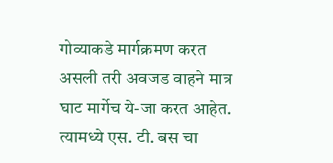गोव्याकडे मार्गक्रमण करत असली तरी अवजड वाहने मात्र घाट मार्गेच ये-जा करत आहेत.  त्यामध्ये एस. टी. बस चा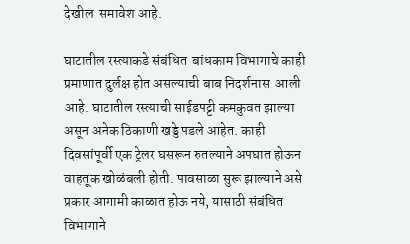देखील  समावेश आहे.

घाटातील रस्त्याकडे संबंधित  बांधकाम विभागाचे काही प्रमाणात दुर्लक्ष होत असल्याची बाब निदर्शनास  आली आहे. घाटातील रस्त्याची साईडपट्टी कमकुवत झाल्या असून अनेक ठिकाणी खड्डे पडले आहेत. काही दिवसांपूर्वी एक ट्रेलर घसरून रुतल्याने अपघात होऊन वाहतूक खोळंबली होती. पावसाळा सुरू झाल्याने असे प्रकार आगामी काळात होऊ नये, यासाठी संबंधित विभागाने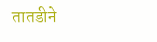तातडीने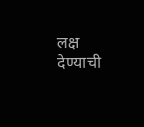लक्ष देण्याची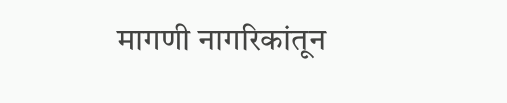मागणी नागरिकांतून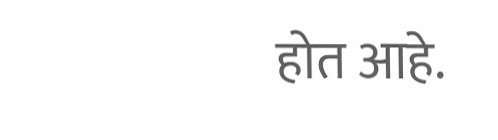होत आहे.